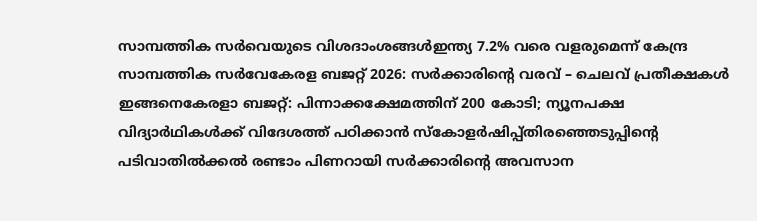സാമ്പത്തിക സർവെയുടെ വിശദാംശങ്ങൾഇന്ത്യ 7.2% വരെ വളരുമെന്ന് കേന്ദ്ര സാമ്പത്തിക സർവേകേരള ബജറ്റ് 2026: സർക്കാരിന്റെ വരവ് – ചെലവ് പ്രതീക്ഷകൾ ഇങ്ങനെകേരളാ ബജറ്റ്: പിന്നാക്കക്ഷേമത്തിന് 200 കോടി; ന്യൂനപക്ഷ വിദ്യാർഥികൾക്ക് വിദേശത്ത് പഠിക്കാൻ സ്‌കോളർഷിപ്പ്തിരഞ്ഞെടുപ്പിന്‍റെ പടിവാതിൽക്കൽ രണ്ടാം പിണറായി സർക്കാരിന്റെ അവസാന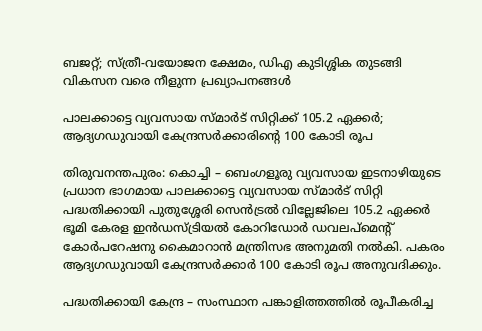ബജറ്റ്; സ്ത്രീ-വയോജന ക്ഷേമം, ഡിഎ കുടിശ്ശിക തുടങ്ങി വികസന വരെ നീളുന്ന പ്രഖ്യാപനങ്ങൾ

പാലക്കാട്ടെ വ്യവസായ സ്മാർട് സിറ്റിക്ക് 105.2 ഏക്കർ; ആദ്യഗഡുവായി കേന്ദ്രസർക്കാരിന്റെ 100 കോടി രൂപ

തിരുവനന്തപുരം: കൊച്ചി – ബെംഗളൂരു വ്യവസായ ഇടനാഴിയുടെ പ്രധാന ഭാഗമായ പാലക്കാട്ടെ വ്യവസായ സ്മാർട് സിറ്റി പദ്ധതിക്കായി പുതുശ്ശേരി സെൻട്രൽ വില്ലേജിലെ 105.2 ഏക്കർ ഭൂമി കേരള ഇൻഡസ്ട്രിയൽ കോറിഡോർ ഡവലപ്മെന്റ് കോർപറേഷനു കൈമാറാൻ മന്ത്രിസഭ അനുമതി നൽകി. പകരം ആദ്യഗഡുവായി കേന്ദ്രസർക്കാർ 100 കോടി രൂപ അനുവദിക്കും.

പദ്ധതിക്കായി കേന്ദ്ര – സംസ്ഥാന പങ്കാളിത്തത്തിൽ രൂപീകരിച്ച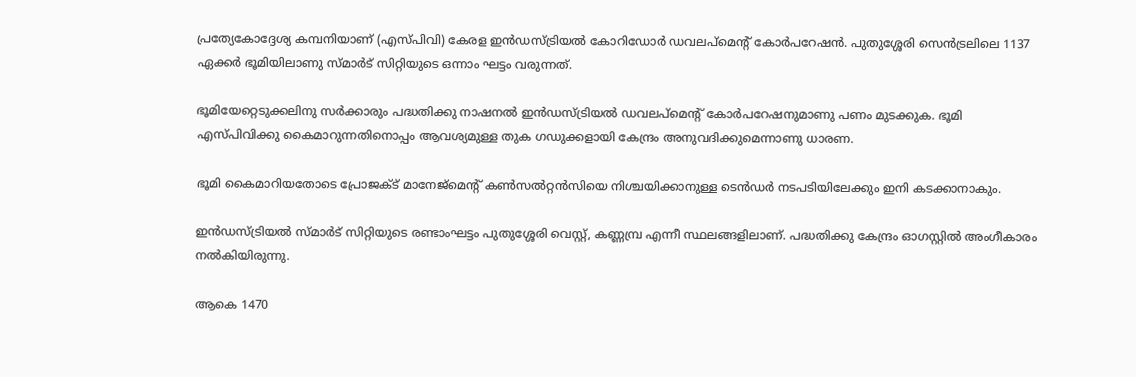പ്രത്യേകോദ്ദേശ്യ കമ്പനിയാണ് (എസ്പിവി) കേരള ഇൻഡസ്ട്രിയൽ കോറിഡോർ ഡവലപ്മെന്റ് കോർപറേഷൻ. പുതുശ്ശേരി സെൻട്രലിലെ 1137 ഏക്കർ ഭൂമിയിലാണു സ്മാർട് സിറ്റിയുടെ ഒന്നാം ഘട്ടം വരുന്നത്.

ഭൂമിയേറ്റെടുക്കലിനു സർക്കാരും പദ്ധതിക്കു നാഷനൽ ഇൻഡസ്ട്രിയൽ ഡവലപ്മെന്റ് കോർപറേഷനുമാണു പണം മുടക്കുക. ഭൂമി എസ്പിവിക്കു കൈമാറുന്നതിനൊപ്പം ആവശ്യമുള്ള തുക ഗഡുക്കളായി കേന്ദ്രം അനുവദിക്കുമെന്നാണു ധാരണ.

ഭൂമി കൈമാറിയതോടെ പ്രോജക്ട് മാനേജ്മെന്റ് കൺസൽറ്റൻസിയെ നിശ്ചയിക്കാനുള്ള ടെൻഡർ നടപടിയിലേക്കും ഇനി കടക്കാനാകും.

ഇൻഡസ്ട്രിയൽ സ്മാർട് സിറ്റിയുടെ രണ്ടാംഘട്ടം പുതുശ്ശേരി വെസ്റ്റ്, കണ്ണമ്പ്ര എന്നീ സ്ഥലങ്ങളിലാണ്. പദ്ധതിക്കു കേന്ദ്രം ഓഗസ്റ്റിൽ അംഗീകാരം നൽകിയിരുന്നു.

ആകെ 1470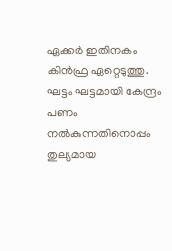ഏക്കർ ഇതിനകം കിൻഫ്ര ഏറ്റെടുത്തു. ഘട്ടം ഘട്ടമായി കേന്ദ്രം പണം നൽകുന്നതിനൊപ്പം തുല്യമായ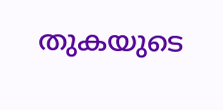തുകയുടെ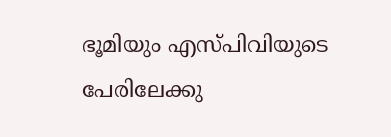ഭൂമിയും എസ്പിവിയുടെ പേരിലേക്കു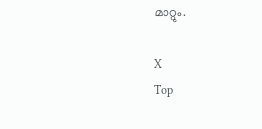മാറ്റും.

X
Top